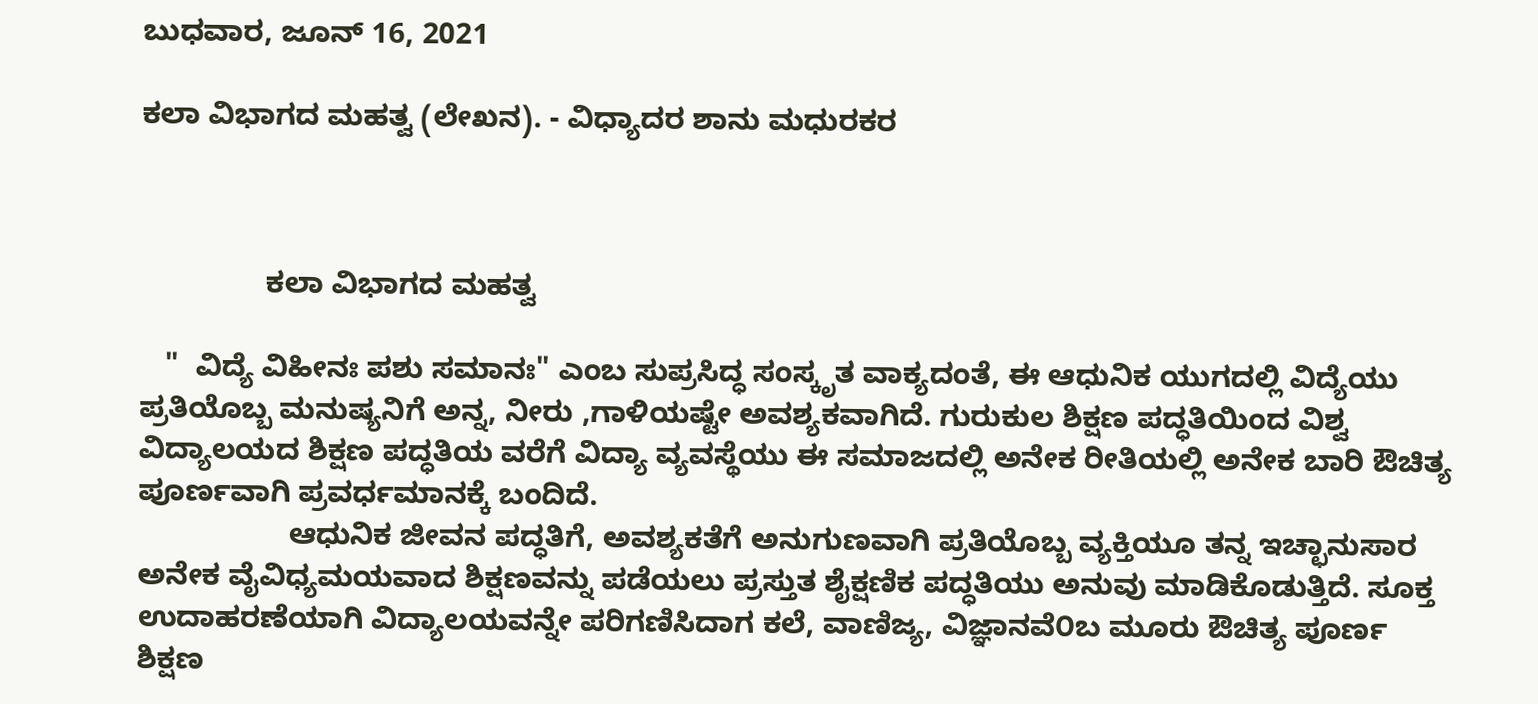ಬುಧವಾರ, ಜೂನ್ 16, 2021

ಕಲಾ ವಿಭಾಗದ ಮಹತ್ವ (ಲೇಖನ). - ವಿಧ್ಯಾದರ ಶಾನು ಮಧುರಕರ



               ಕಲಾ ವಿಭಾಗದ ಮಹತ್ವ

   "  ವಿದ್ಯೆ ವಿಹೀನಃ ಪಶು ಸಮಾನಃ" ಎಂಬ ಸುಪ್ರಸಿದ್ಧ ಸಂಸ್ಕೃತ ವಾಕ್ಯದಂತೆ, ಈ ಆಧುನಿಕ ಯುಗದಲ್ಲಿ ವಿದ್ಯೆಯು ಪ್ರತಿಯೊಬ್ಬ ಮನುಷ್ಯನಿಗೆ ಅನ್ನ, ನೀರು ,ಗಾಳಿಯಷ್ಟೇ ಅವಶ್ಯಕವಾಗಿದೆ. ಗುರುಕುಲ ಶಿಕ್ಷಣ ಪದ್ಧತಿಯಿಂದ ವಿಶ್ವ ವಿದ್ಯಾಲಯದ ಶಿಕ್ಷಣ ಪದ್ಧತಿಯ ವರೆಗೆ ವಿದ್ಯಾ ವ್ಯವಸ್ಥೆಯು ಈ ಸಮಾಜದಲ್ಲಿ ಅನೇಕ ರೀತಿಯಲ್ಲಿ ಅನೇಕ ಬಾರಿ ಔಚಿತ್ಯ ಪೂರ್ಣವಾಗಿ ಪ್ರವರ್ಧಮಾನಕ್ಕೆ ಬಂದಿದೆ.
                  ಆಧುನಿಕ ಜೀವನ ಪದ್ಧತಿಗೆ, ಅವಶ್ಯಕತೆಗೆ ಅನುಗುಣವಾಗಿ ಪ್ರತಿಯೊಬ್ಬ ವ್ಯಕ್ತಿಯೂ ತನ್ನ ಇಚ್ಛಾನುಸಾರ ಅನೇಕ ವೈವಿಧ್ಯಮಯವಾದ ಶಿಕ್ಷಣವನ್ನು ಪಡೆಯಲು ಪ್ರಸ್ತುತ ಶೈಕ್ಷಣಿಕ ಪದ್ಧತಿಯು ಅನುವು ಮಾಡಿಕೊಡುತ್ತಿದೆ. ಸೂಕ್ತ ಉದಾಹರಣೆಯಾಗಿ ವಿದ್ಯಾಲಯವನ್ನೇ ಪರಿಗಣಿಸಿದಾಗ ಕಲೆ, ವಾಣಿಜ್ಯ, ವಿಜ್ಞಾನವೆ೦ಬ ಮೂರು ಔಚಿತ್ಯ ಪೂರ್ಣ ಶಿಕ್ಷಣ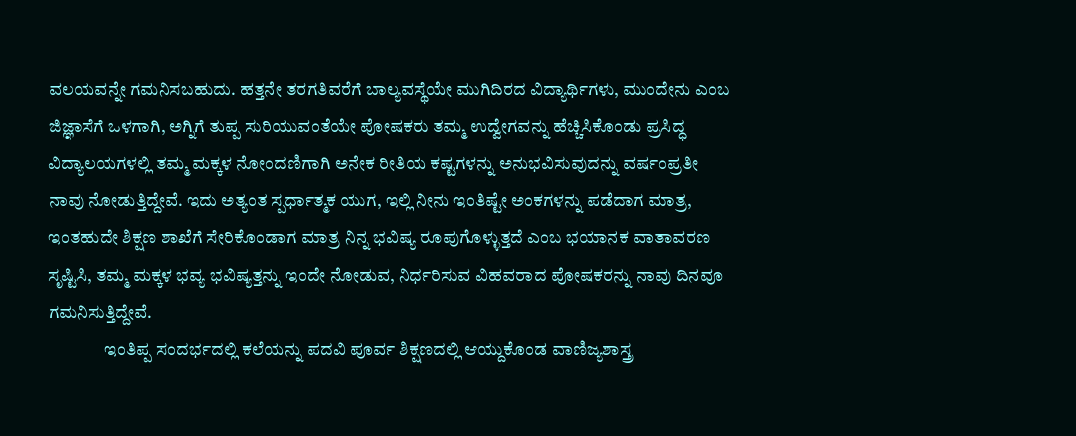ವಲಯವನ್ನೇ ಗಮನಿಸಬಹುದು. ಹತ್ತನೇ ತರಗತಿವರೆಗೆ ಬಾಲ್ಯವಸ್ಥೆಯೇ ಮುಗಿದಿರದ ವಿದ್ಯಾರ್ಥಿಗಳು, ಮುಂದೇನು ಎಂಬ ಜಿಜ್ಞಾಸೆಗೆ ಒಳಗಾಗಿ, ಅಗ್ನಿಗೆ ತುಪ್ಪ ಸುರಿಯುವಂತೆಯೇ ಪೋಷಕರು ತಮ್ಮ ಉದ್ವೇಗವನ್ನು ಹೆಚ್ಚಿಸಿಕೊಂಡು ಪ್ರಸಿದ್ಧ ವಿದ್ಯಾಲಯಗಳಲ್ಲಿ ತಮ್ಮ ಮಕ್ಕಳ ನೋಂದಣಿಗಾಗಿ ಅನೇಕ ರೀತಿಯ ಕಷ್ಟಗಳನ್ನು ಅನುಭವಿಸುವುದನ್ನು ವರ್ಷಂಪ್ರತೀ ನಾವು ನೋಡುತ್ತಿದ್ದೇವೆ. ಇದು ಅತ್ಯಂತ ಸ್ಪರ್ಧಾತ್ಮಕ ಯುಗ, ಇಲ್ಲಿ ನೀನು ಇಂತಿಷ್ಟೇ ಅಂಕಗಳನ್ನು ಪಡೆದಾಗ ಮಾತ್ರ, ಇಂತಹುದೇ ಶಿಕ್ಷಣ ಶಾಖೆಗೆ ಸೇರಿಕೊಂಡಾಗ ಮಾತ್ರ ನಿನ್ನ ಭವಿಷ್ಯ ರೂಪುಗೊಳ್ಳುತ್ತದೆ ಎಂಬ ಭಯಾನಕ ವಾತಾವರಣ ಸೃಷ್ಟಿಸಿ, ತಮ್ಮ ಮಕ್ಕಳ ಭವ್ಯ ಭವಿಷ್ಯತ್ತನ್ನು ಇಂದೇ ನೋಡುವ, ನಿರ್ಧರಿಸುವ ವಿಹವರಾದ ಪೋಷಕರನ್ನು ನಾವು ದಿನವೂ ಗಮನಿಸುತ್ತಿದ್ದೇವೆ.
                ಇಂತಿಪ್ಪ ಸಂದರ್ಭದಲ್ಲಿ ಕಲೆಯನ್ನು ಪದವಿ ಪೂರ್ವ ಶಿಕ್ಷಣದಲ್ಲಿ ಆಯ್ದುಕೊಂಡ ವಾಣಿಜ್ಯಶಾಸ್ತ್ರ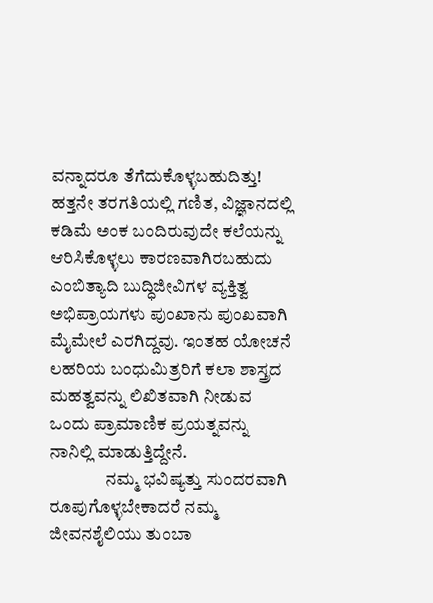ವನ್ನಾದರೂ ತೆಗೆದುಕೊಳ್ಳಬಹುದಿತ್ತು! ಹತ್ತನೇ ತರಗತಿಯಲ್ಲಿ ಗಣಿತ, ವಿಜ್ಞಾನದಲ್ಲಿ ಕಡಿಮೆ ಅಂಕ ಬಂದಿರುವುದೇ ಕಲೆಯನ್ನು ಆರಿಸಿಕೊಳ್ಳಲು ಕಾರಣವಾಗಿರಬಹುದು ಎಂಬಿತ್ಯಾದಿ ಬುದ್ಧಿಜೀವಿಗಳ ವ್ಯಕ್ತಿತ್ವ ಅಭಿಪ್ರಾಯಗಳು ಪುಂಖಾನು ಪುಂಖವಾಗಿ ಮೈಮೇಲೆ ಎರಗಿದ್ದವು. ಇಂತಹ ಯೋಚನೆ ಲಹರಿಯ ಬಂಧುಮಿತ್ರರಿಗೆ ಕಲಾ ಶಾಸ್ತ್ರದ ಮಹತ್ವವನ್ನು ಲಿಖಿತವಾಗಿ ನೀಡುವ ಒಂದು ಪ್ರಾಮಾಣಿಕ ಪ್ರಯತ್ನವನ್ನು ನಾನಿಲ್ಲಿ ಮಾಡುತ್ತಿದ್ದೇನೆ.
                ನಮ್ಮ ಭವಿಷ್ಯತ್ತು ಸುಂದರವಾಗಿ ರೂಪುಗೊಳ್ಳಬೇಕಾದರೆ ನಮ್ಮ ಜೀವನಶೈಲಿಯು ತುಂಬಾ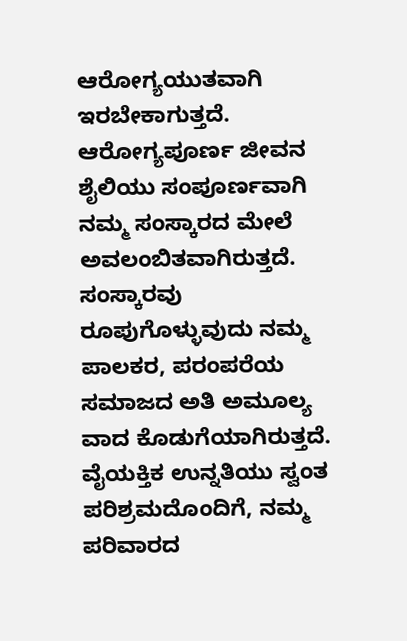ಆರೋಗ್ಯಯುತವಾಗಿ ಇರಬೇಕಾಗುತ್ತದೆ. ಆರೋಗ್ಯಪೂರ್ಣ ಜೀವನ ಶೈಲಿಯು ಸಂಪೂರ್ಣವಾಗಿ ನಮ್ಮ ಸಂಸ್ಕಾರದ ಮೇಲೆ ಅವಲಂಬಿತವಾಗಿರುತ್ತದೆ. ಸಂಸ್ಕಾರವು ರೂಪುಗೊಳ್ಳುವುದು ನಮ್ಮ ಪಾಲಕರ, ಪರಂಪರೆಯ ಸಮಾಜದ ಅತಿ ಅಮೂಲ್ಯ ವಾದ ಕೊಡುಗೆಯಾಗಿರುತ್ತದೆ. ವೈಯಕ್ತಿಕ ಉನ್ನತಿಯು ಸ್ವಂತ ಪರಿಶ್ರಮದೊಂದಿಗೆ, ನಮ್ಮ ಪರಿವಾರದ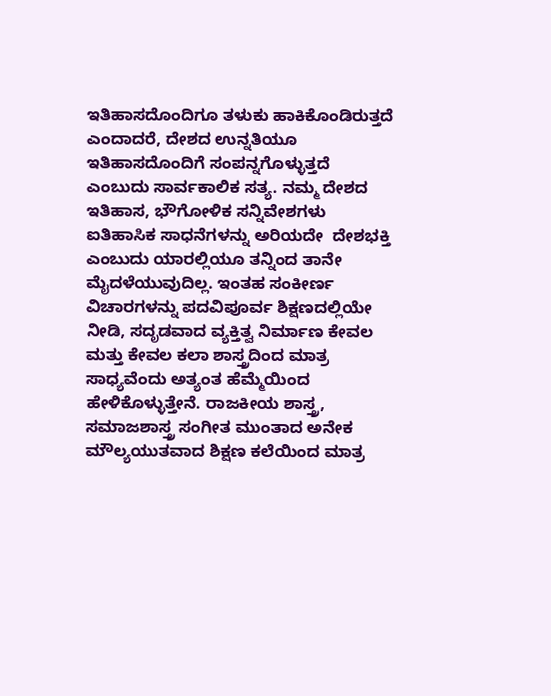ಇತಿಹಾಸದೊಂದಿಗೂ ತಳುಕು ಹಾಕಿಕೊಂಡಿರುತ್ತದೆ ಎಂದಾದರೆ, ದೇಶದ ಉನ್ನತಿಯೂ ಇತಿಹಾಸದೊಂದಿಗೆ ಸಂಪನ್ನಗೊಳ್ಳುತ್ತದೆ ಎಂಬುದು ಸಾರ್ವಕಾಲಿಕ ಸತ್ಯ. ನಮ್ಮ ದೇಶದ ಇತಿಹಾಸ, ಭೌಗೋಳಿಕ ಸನ್ನಿವೇಶಗಳು ಐತಿಹಾಸಿಕ ಸಾಧನೆಗಳನ್ನು ಅರಿಯದೇ  ದೇಶಭಕ್ತಿ  ಎಂಬುದು ಯಾರಲ್ಲಿಯೂ ತನ್ನಿಂದ ತಾನೇ ಮೈದಳೆಯುವುದಿಲ್ಲ. ಇಂತಹ ಸಂಕೀರ್ಣ ವಿಚಾರಗಳನ್ನು ಪದವಿಪೂರ್ವ ಶಿಕ್ಷಣದಲ್ಲಿಯೇ ನೀಡಿ, ಸದೃಡವಾದ ವ್ಯಕ್ತಿತ್ವ ನಿರ್ಮಾಣ ಕೇವಲ ಮತ್ತು ಕೇವಲ ಕಲಾ ಶಾಸ್ತ್ರದಿಂದ ಮಾತ್ರ ಸಾಧ್ಯವೆಂದು ಅತ್ಯಂತ ಹೆಮ್ಮೆಯಿಂದ ಹೇಳಿಕೊಳ್ಳುತ್ತೇನೆ. ರಾಜಕೀಯ ಶಾಸ್ತ್ರ, ಸಮಾಜಶಾಸ್ತ್ರ ಸಂಗೀತ ಮುಂತಾದ ಅನೇಕ ಮೌಲ್ಯಯುತವಾದ ಶಿಕ್ಷಣ ಕಲೆಯಿಂದ ಮಾತ್ರ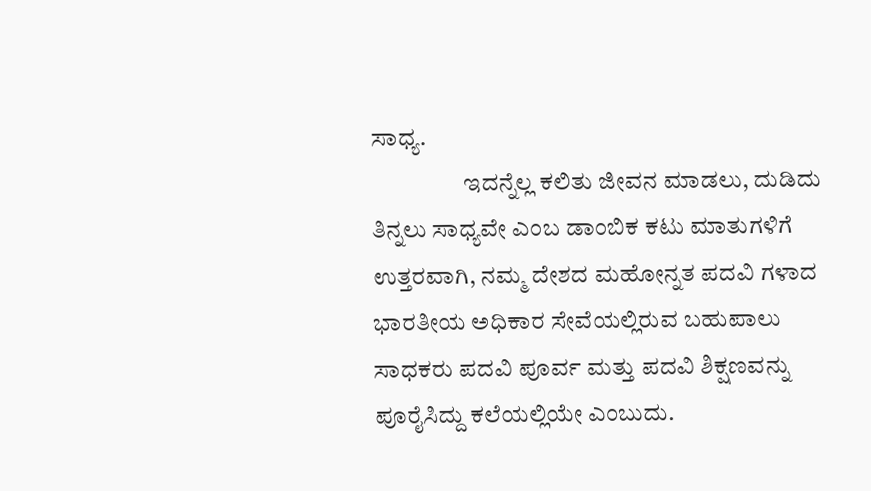ಸಾಧ್ಯ.
                   ಇದನ್ನೆಲ್ಲ ಕಲಿತು ಜೀವನ ಮಾಡಲು, ದುಡಿದು ತಿನ್ನಲು ಸಾಧ್ಯವೇ ಎಂಬ ಡಾಂಬಿಕ ಕಟು ಮಾತುಗಳಿಗೆ ಉತ್ತರವಾಗಿ, ನಮ್ಮ ದೇಶದ ಮಹೋನ್ನತ ಪದವಿ ಗಳಾದ ಭಾರತೀಯ ಅಧಿಕಾರ ಸೇವೆಯಲ್ಲಿರುವ ಬಹುಪಾಲು ಸಾಧಕರು ಪದವಿ ಪೂರ್ವ ಮತ್ತು ಪದವಿ ಶಿಕ್ಷಣವನ್ನು ಪೂರೈಸಿದ್ದು ಕಲೆಯಲ್ಲಿಯೇ ಎಂಬುದು.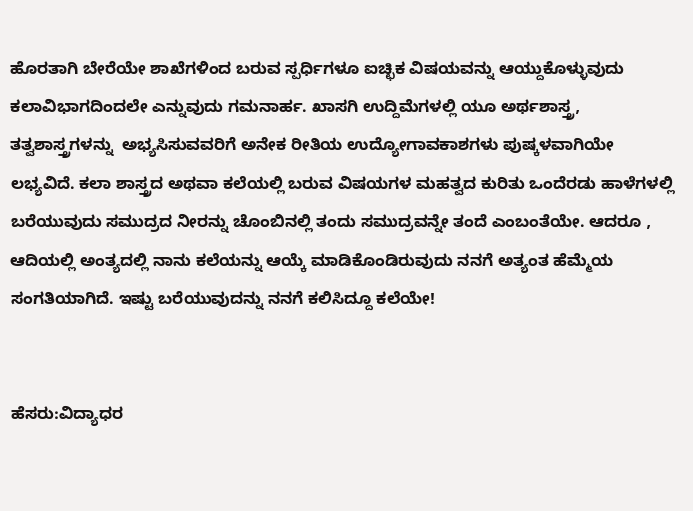ಹೊರತಾಗಿ ಬೇರೆಯೇ ಶಾಖೆಗಳಿಂದ ಬರುವ ಸ್ಪರ್ಧಿಗಳೂ ಐಚ್ಛಿಕ ವಿಷಯವನ್ನು ಆಯ್ದುಕೊಳ್ಳುವುದು ಕಲಾವಿಭಾಗದಿಂದಲೇ ಎನ್ನುವುದು ಗಮನಾರ್ಹ. ಖಾಸಗಿ ಉದ್ದಿಮೆಗಳಲ್ಲಿ ಯೂ ಅರ್ಥಶಾಸ್ತ್ರ, ತತ್ವಶಾಸ್ತ್ರಗಳನ್ನು  ಅಭ್ಯಸಿಸುವವರಿಗೆ ಅನೇಕ ರೀತಿಯ ಉದ್ಯೋಗಾವಕಾಶಗಳು ಪುಷ್ಕಳವಾಗಿಯೇ ಲಭ್ಯವಿದೆ. ಕಲಾ ಶಾಸ್ತ್ರದ ಅಥವಾ ಕಲೆಯಲ್ಲಿ ಬರುವ ವಿಷಯಗಳ ಮಹತ್ವದ ಕುರಿತು ಒಂದೆರಡು ಹಾಳೆಗಳಲ್ಲಿ ಬರೆಯುವುದು ಸಮುದ್ರದ ನೀರನ್ನು ಚೊಂಬಿನಲ್ಲಿ ತಂದು ಸಮುದ್ರವನ್ನೇ ತಂದೆ ಎಂಬಂತೆಯೇ. ಆದರೂ , ಆದಿಯಲ್ಲಿ ಅಂತ್ಯದಲ್ಲಿ ನಾನು ಕಲೆಯನ್ನು ಆಯ್ಕೆ ಮಾಡಿಕೊಂಡಿರುವುದು ನನಗೆ ಅತ್ಯಂತ ಹೆಮ್ಮೆಯ ಸಂಗತಿಯಾಗಿದೆ. ಇಷ್ಟು ಬರೆಯುವುದನ್ನು ನನಗೆ ಕಲಿಸಿದ್ದೂ ಕಲೆಯೇ!


ಹೆಸರು:ವಿದ್ಯಾಧರ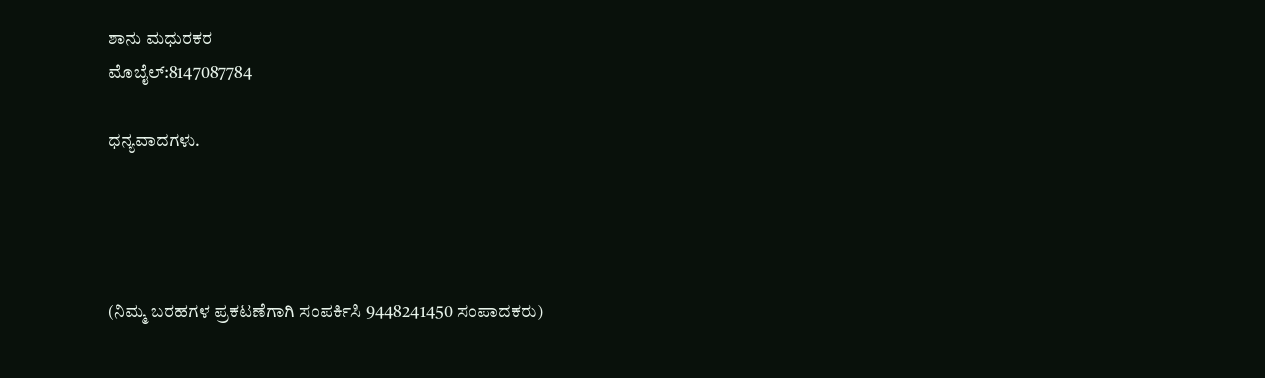ಶಾನು ಮಧುರಕರ
ಮೊಬೈಲ್:8147087784

ಧನ್ಯವಾದಗಳು.




(ನಿಮ್ಮ ಬರಹಗಳ ಪ್ರಕಟಣೆಗಾಗಿ ಸಂಪರ್ಕಿಸಿ 9448241450 ಸಂಪಾದಕರು)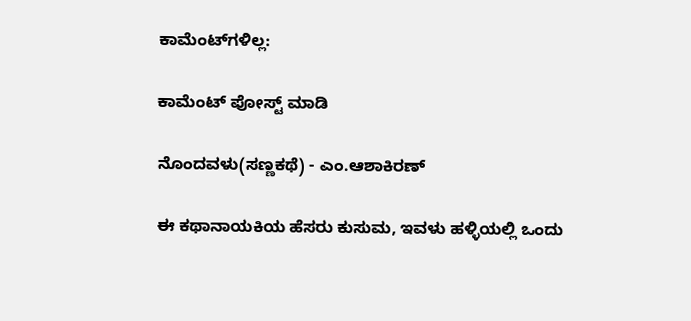ಕಾಮೆಂಟ್‌ಗಳಿಲ್ಲ:

ಕಾಮೆಂಟ್‌‌ ಪೋಸ್ಟ್‌ ಮಾಡಿ

ನೊಂದವಳು(ಸಣ್ಣಕಥೆ) - ಎಂ.ಆಶಾಕಿರಣ್

ಈ ಕಥಾನಾಯಕಿಯ ಹೆಸರು ಕುಸುಮ, ಇವಳು ಹಳ್ಳಿಯಲ್ಲಿ ಒಂದು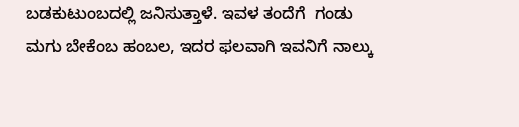ಬಡಕುಟುಂಬದಲ್ಲಿ ಜನಿಸುತ್ತಾಳೆ. ಇವಳ ತಂದೆಗೆ  ಗಂಡು ಮಗು ಬೇಕೆಂಬ ಹಂಬಲ, ಇದರ ಫಲವಾಗಿ ಇವನಿಗೆ ನಾಲ್ಕು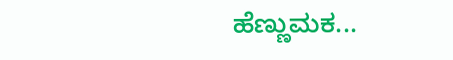ಹೆಣ್ಣುಮಕ...